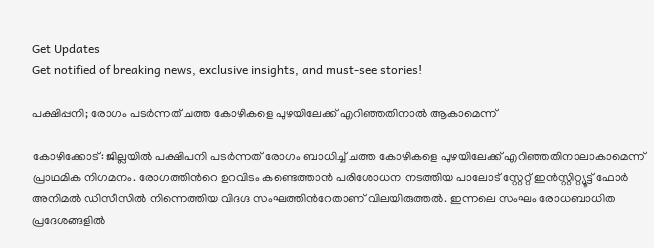Get Updates
Get notified of breaking news, exclusive insights, and must-see stories!

പക്ഷിപ്പനി; രോഗം പടര്‍ന്നത് ചത്ത കോഴികളെ പുഴയിലേക്ക് എറിഞ്ഞതിനാല്‍ ആകാമെന്ന്

കോഴിക്കോട്: ജില്ലയില്‍ പക്ഷിപനി പടര്‍ന്നത് രോഗം ബാധിച്ച് ചത്ത കോഴികളെ പുഴയിലേക്ക് എറിഞ്ഞതിനാലാകാമെന്ന് പ്രാഥമിക നിഗമനം. രോഗത്തിന്‍റെ ഉറവിടം കണ്ടെത്താന്‍ പരിശോധന നടത്തിയ പാലോട് സ്റ്റേറ്റ് ഇന്‍സ്റ്റിറ്റ്യൂട്ട് ഫോര്‍ അനിമല്‍ ഡിസീസില്‍ നിന്നെത്തിയ വിദഗ്ദ സംഘത്തിന്‍റേതാണ് വിലയിരുത്തല്‍. ഇന്നലെ സംഘം രോധബാധിത പ്രദേശങ്ങളില്‍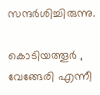സന്ദര്‍ശിച്ചിരുന്നു.

കൊടിയത്തൂര്‍ , വേങ്ങേരി എന്നീ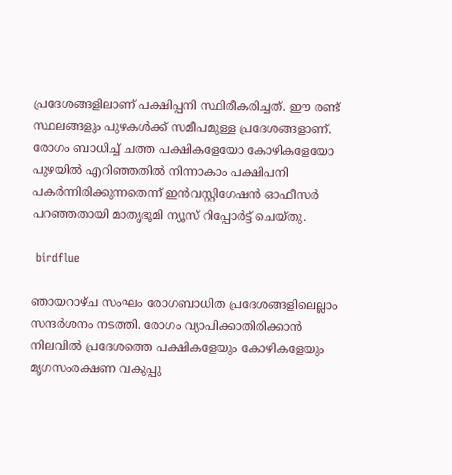പ്രദേശങ്ങളിലാണ് പക്ഷിപ്പനി സ്ഥിരീകരിച്ചത്. ഈ രണ്ട് സ്ഥലങ്ങളും പുഴകള്‍ക്ക് സമീപമുള്ള പ്രദേശങ്ങളാണ്. രോഗം ബാധിച്ച് ചത്ത പക്ഷികളേയോ കോഴികളേയോ പുഴയില്‍ എറിഞ്ഞതില്‍ നിന്നാകാം പക്ഷിപനി പകര്‍ന്നിരിക്കുന്നതെന്ന് ഇന്‍വസ്റ്റിഗേഷന്‍ ഓഫീസര്‍ പറഞ്ഞതായി മാതൃഭൂമി ന്യൂസ് റിപ്പോര്‍ട്ട് ചെയ്തു.

 birdflue

ഞായറാഴ്ച സംഘം രോഗബാധിത പ്രദേശങ്ങളിലെല്ലാം സന്ദര്‍ശനം നടത്തി. രോഗം വ്യാപിക്കാതിരിക്കാന്‍ നിലവില്‍ പ്രദേശത്തെ പക്ഷികളേയും കോഴികളേയും മൃഗസംരക്ഷണ വകുപ്പു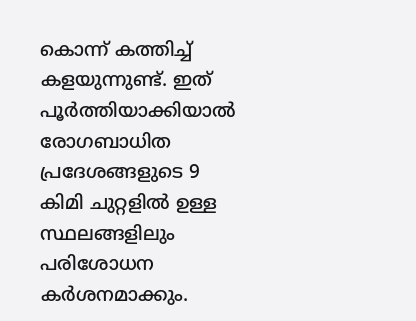കൊന്ന് കത്തിച്ച് കളയുന്നുണ്ട്. ഇത് പൂര്‍ത്തിയാക്കിയാല്‍ രോഗബാധിത പ്രദേശങ്ങളുടെ 9 കിമി ചുറ്റളില്‍ ഉള്ള സ്ഥലങ്ങളിലും പരിശോധന കര്‍ശനമാക്കും.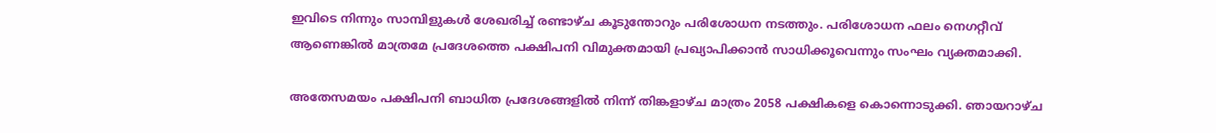ഇവിടെ നിന്നും സാമ്പിളുകള്‍ ശേഖരിച്ച് രണ്ടാഴ്ച കൂടുന്തോറും പരിശോധന നടത്തും. പരിശോധന ഫലം നെഗറ്റീവ് ആണെങ്കില്‍ മാത്രമേ പ്രദേശത്തെ പക്ഷിപനി വിമുക്തമായി പ്രഖ്യാപിക്കാന്‍ സാധിക്കൂവെന്നും സംഘം വ്യക്തമാക്കി.

അതേസമയം പക്ഷിപനി ബാധിത പ്രദേശങ്ങളില്‍ നിന്ന് തിങ്കളാഴ്ച മാത്രം 2058 പക്ഷികളെ കൊന്നൊടുക്കി. ഞായറാഴ്ച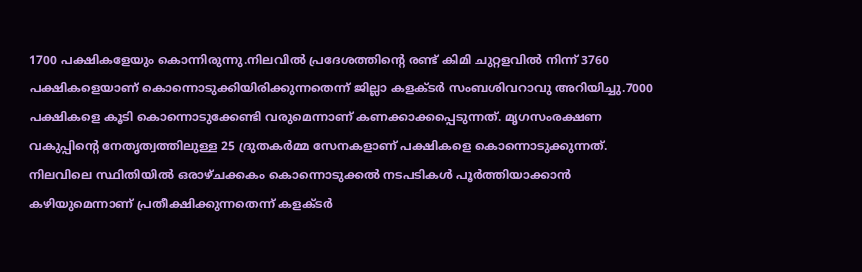1700 പക്ഷികളേയും കൊന്നിരുന്നു.നിലവില്‍ പ്രദേശത്തിന്‍റെ രണ്ട് കിമി ചുറ്റളവില്‍ നിന്ന് 3760 പക്ഷികളെയാണ് കൊന്നൊടുക്കിയിരിക്കുന്നതെന്ന് ജില്ലാ കളക്ടര്‍ സംബശിവറാവു അറിയിച്ചു.7000 പക്ഷികളെ കൂടി കൊന്നൊടുക്കേണ്ടി വരുമെന്നാണ് കണക്കാക്കപ്പെടുന്നത്. മൃഗസംരക്ഷണ വകുപ്പിന്‍റെ നേതൃത്വത്തിലുള്ള 25 ദ്രുതകര്‍മ്മ സേനകളാണ് പക്ഷികളെ കൊന്നൊടുക്കുന്നത്. നിലവിലെ സ്ഥിതിയില്‍ ഒരാഴ്ചക്കകം കൊന്നൊടുക്കല്‍ നടപടികള്‍ പൂര്‍ത്തിയാക്കാന്‍ കഴിയുമെന്നാണ് പ്രതീക്ഷിക്കുന്നതെന്ന് കളക്ടര്‍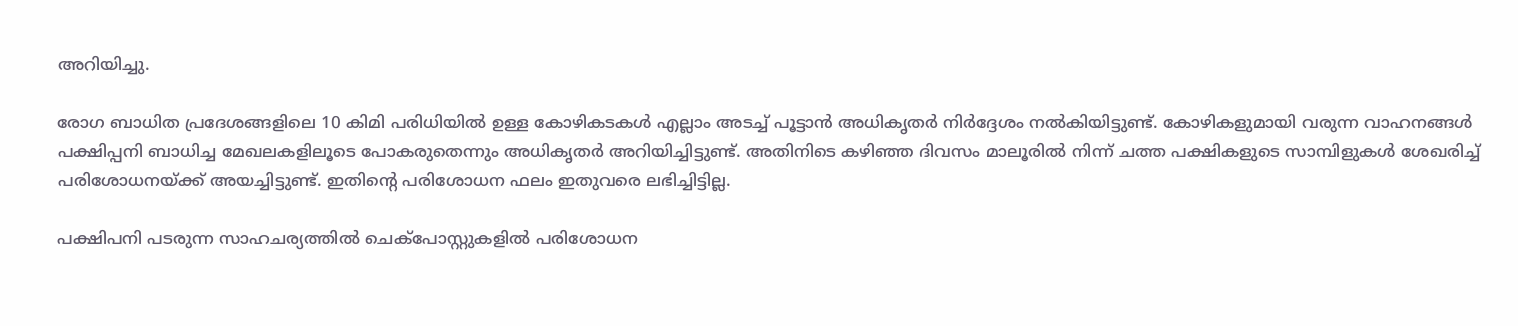അറിയിച്ചു.

രോഗ ബാധിത പ്രദേശങ്ങളിലെ 10 കിമി പരിധിയില്‍ ഉള്ള കോഴികടകള്‍ എല്ലാം അടച്ച് പൂട്ടാന്‍ അധികൃതര്‍ നിര്‍ദ്ദേശം നല്‍കിയിട്ടുണ്ട്. കോഴികളുമായി വരുന്ന വാഹനങ്ങള്‍ പക്ഷിപ്പനി ബാധിച്ച മേഖലകളിലൂടെ പോകരുതെന്നും അധികൃതര്‍ അറിയിച്ചിട്ടുണ്ട്. അതിനിടെ കഴിഞ്ഞ ദിവസം മാലൂരില്‍ നിന്ന് ചത്ത പക്ഷികളുടെ സാമ്പിളുകള്‍ ശേഖരിച്ച് പരിശോധനയ്ക്ക് അയച്ചിട്ടുണ്ട്. ഇതിന്‍റെ പരിശോധന ഫലം ഇതുവരെ ലഭിച്ചിട്ടില്ല.

പക്ഷിപനി പടരുന്ന സാഹചര്യത്തില്‍ ചെക്പോസ്റ്റുകളില്‍ പരിശോധന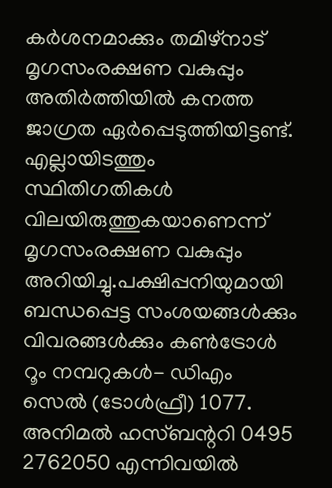കര്‍ശനമാക്കും തമിഴ്നാട് മൃഗസംരക്ഷണ വകുപ്പും അതിര്‍ത്തിയില്‍ കനത്ത ജാഗ്രത ഏര്‍പ്പെടുത്തിയിട്ടണ്ട്. എല്ലായിടത്തും സ്ഥിതിഗതികള്‍ വിലയിരുത്തുകയാണെന്ന് മൃഗസംരക്ഷണ വകുപ്പും അറിയിച്ചു.പക്ഷിപ്പനിയുമായി ബന്ധപ്പെട്ട സംശയങ്ങള്‍ക്കും വിവരങ്ങള്‍ക്കും കണ്‍ട്രോള്‍ റൂം നമ്പറുകള്‍- ഡിഎം സെല്‍ (ടോള്‍ഫ്രീ) 1077. അനിമല്‍ ഹസ്ബന്ററി 0495 2762050 എന്നിവയില്‍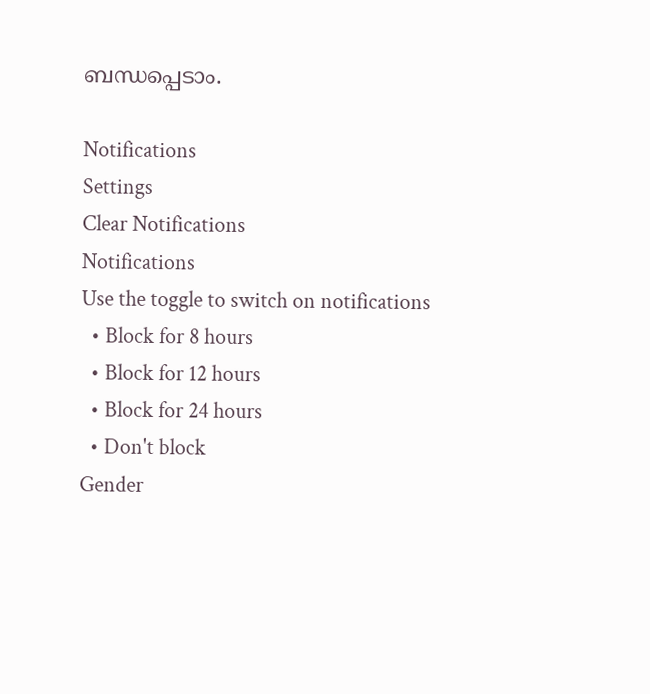ബന്ധപ്പെടാം.

Notifications
Settings
Clear Notifications
Notifications
Use the toggle to switch on notifications
  • Block for 8 hours
  • Block for 12 hours
  • Block for 24 hours
  • Don't block
Gender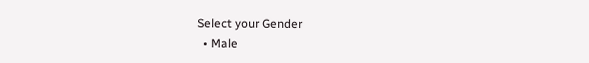Select your Gender
  • Male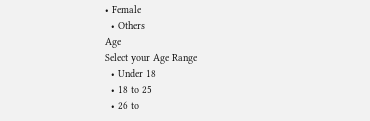• Female
  • Others
Age
Select your Age Range
  • Under 18
  • 18 to 25
  • 26 to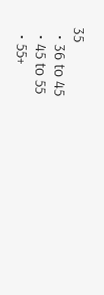35
  • 36 to 45
  • 45 to 55
  • 55+